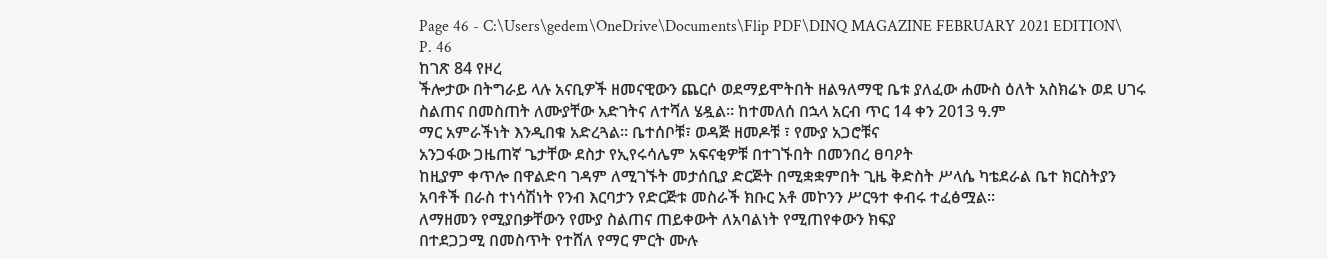Page 46 - C:\Users\gedem\OneDrive\Documents\Flip PDF\DINQ MAGAZINE FEBRUARY 2021 EDITION\
P. 46
ከገጽ 84 የዞረ
ችሎታው በትግራይ ላሉ አናቢዎች ዘመናዊውን ጨርሶ ወደማይሞትበት ዘልዓለማዊ ቤቱ ያለፈው ሐሙስ ዕለት አስክሬኑ ወደ ሀገሩ
ስልጠና በመስጠት ለሙያቸው አድገትና ለተሻለ ሄዷል፡፡ ከተመለሰ በኋላ አርብ ጥር 14 ቀን 2013 ዓ.ም
ማር አምራችነት እንዲበቁ አድረጓል፡፡ ቤተሰቦቹ፣ ወዳጅ ዘመዶቹ ፣ የሙያ አጋሮቹና
አንጋፋው ጋዜጠኛ ጌታቸው ደስታ የኢየሩሳሌም አፍናቂዎቹ በተገኙበት በመንበረ ፀባዖት
ከዚያም ቀጥሎ በዋልድባ ገዳም ለሚገኙት መታሰቢያ ድርጅት በሚቋቋምበት ጊዜ ቅድስት ሥላሴ ካቴደራል ቤተ ክርስትያን
አባቶች በራስ ተነሳሽነት የንብ እርባታን የድርጅቱ መስራች ክቡር አቶ መኮንን ሥርዓተ ቀብሩ ተፈፅሟል።
ለማዘመን የሚያበቃቸውን የሙያ ስልጠና ጠይቀውት ለአባልነት የሚጠየቀውን ክፍያ
በተደጋጋሚ በመስጥት የተሸለ የማር ምርት ሙሉ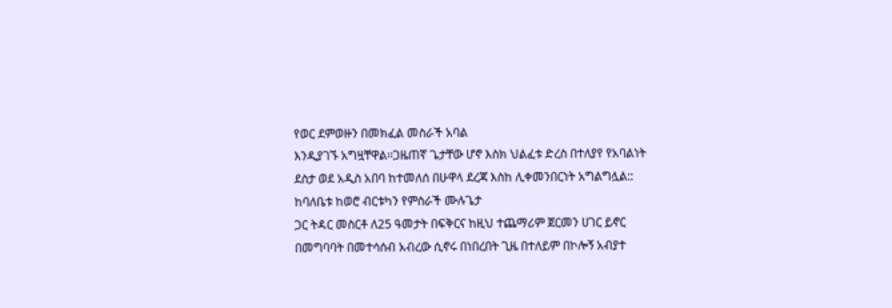የወር ደምወዙን በመክፈል መስራች አባል
እንዲያገኙ አግዟቸዋል፡፡ጋዜጠኛ ጌታቸው ሆኖ እስክ ህልፈቱ ድረስ በተለያየ የአባልነት
ደስታ ወደ አዲስ አበባ ከተመለሰ በሁዋላ ደረጃ እስከ ሊቀመንበርነት አግልግሏል::
ከባለቤቱ ከወሮ ብርቱካን የምስራች ሙሉጌታ
ጋር ትዳር መስርቶ ለ25 ዓመታት በፍቅርና ከዚህ ተጨማሪም ጀርመን ሀገር ይኖር
በመግባባት በመተሳሰብ አብረው ሲኖሩ በነበረበት ጊዜ በተለይም በኮሎኝ አብያተ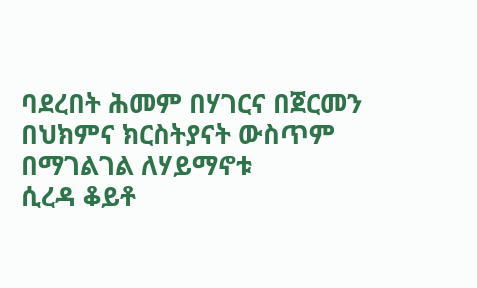ባደረበት ሕመም በሃገርና በጀርመን በህክምና ክርስትያናት ውስጥም በማገልገል ለሃይማኖቱ
ሲረዳ ቆይቶ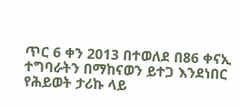ጥር 6 ቀን 2013 በተወለደ በ86 ቀናኢ ተግባራትን በማከናወን ይተጋ እንደነበር
የሕይወት ታሪኩ ላይ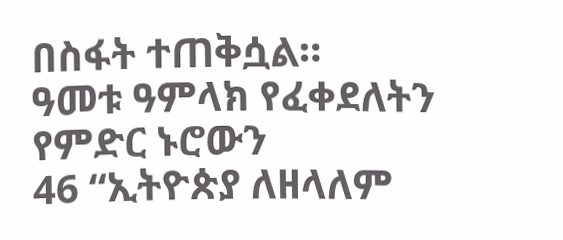በስፋት ተጠቅሷል።
ዓመቱ ዓምላክ የፈቀደለትን የምድር ኑሮውን
46 “ኢትዮጵያ ለዘላለም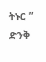ትኑር ” ድንቅ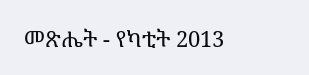መጽሔት - የካቲት 2013